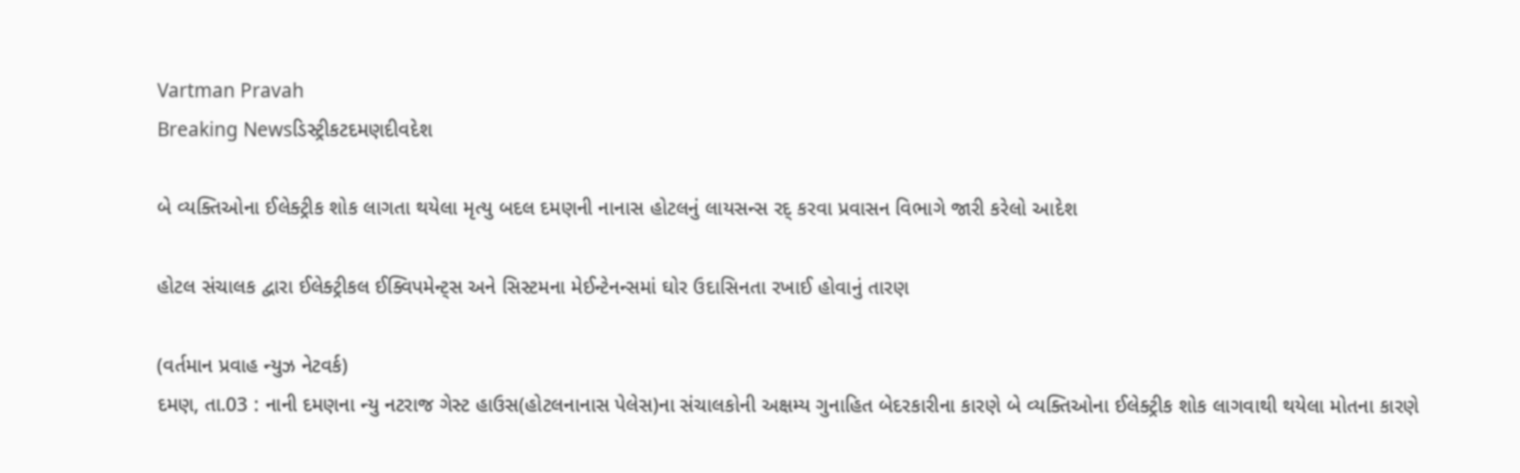Vartman Pravah
Breaking Newsડિસ્ટ્રીકટદમણદીવદેશ

બે વ્‍યક્‍તિઓના ઈલેક્‍ટ્રીક શોક લાગતા થયેલા મૃત્‍યુ બદલ દમણની નાનાસ હોટલનું લાયસન્‍સ રદ્‌ કરવા પ્રવાસન વિભાગે જારી કરેલો આદેશ

હોટલ સંચાલક દ્વારા ઈલેક્‍ટ્રીકલ ઈક્‍વિપમેન્‍ટ્‍સ અને સિસ્‍ટમના મેઈન્‍ટેનન્‍સમાં ઘોર ઉદાસિનતા રખાઈ હોવાનું તારણ

(વર્તમાન પ્રવાહ ન્‍યુઝ નેટવર્ક)
દમણ, તા.03 : નાની દમણના ન્‍યુ નટરાજ ગેસ્‍ટ હાઉસ(હોટલનાનાસ પેલેસ)ના સંચાલકોની અક્ષમ્‍ય ગુનાહિત બેદરકારીના કારણે બે વ્‍યક્‍તિઓના ઈલેક્‍ટ્રીક શોક લાગવાથી થયેલા મોતના કારણે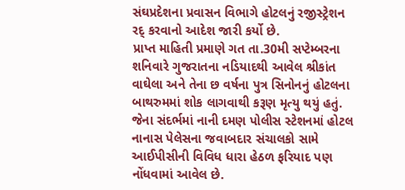સંઘપ્રદેશના પ્રવાસન વિભાગે હોટલનું રજીસ્‍ટ્રેશન રદ્‌ કરવાનો આદેશ જારી કર્યો છે.
પ્રાપ્ત માહિતી પ્રમાણે ગત તા.30મી સપ્‍ટેમ્‍બરના શનિવારે ગુજરાતના નડિયાદથી આવેલ શ્રીકાંત વાઘેલા અને તેના છ વર્ષના પુત્ર સિનોનનું હોટલના બાથરુમમાં શોક લાગવાથી કરૂણ મૃત્‍યુ થયું હતું. જેના સંદર્ભમાં નાની દમણ પોલીસ સ્‍ટેશનમાં હોટલ નાનાસ પેલેસના જવાબદાર સંચાલકો સામે આઈપીસીની વિવિધ ધારા હેઠળ ફરિયાદ પણ નોંધવામાં આવેલ છે.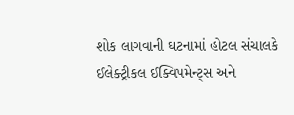શોક લાગવાની ઘટનામાં હોટલ સંચાલકે ઈલેક્‍ટ્રીકલ ઈક્‍વિપમેન્‍ટ્‍સ અને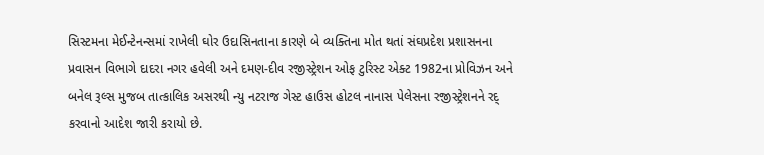સિસ્‍ટમના મેઈન્‍ટેનન્‍સમાં રાખેલી ઘોર ઉદાસિનતાના કારણે બે વ્‍યક્‍તિના મોત થતાં સંઘપ્રદેશ પ્રશાસનના પ્રવાસન વિભાગે દાદરા નગર હવેલી અને દમણ-દીવ રજીસ્‍ટ્રેશન ઓફ ટુરિસ્‍ટ એક્‍ટ 1982ના પ્રોવિઝન અને બનેલ રૂલ્‍સ મુજબ તાત્‍કાલિક અસરથી ન્‍યુ નટરાજ ગેસ્‍ટ હાઉસ હોટલ નાનાસ પેલેસના રજીસ્‍ટ્રેશનને રદ્‌ કરવાનો આદેશ જારી કરાયો છે.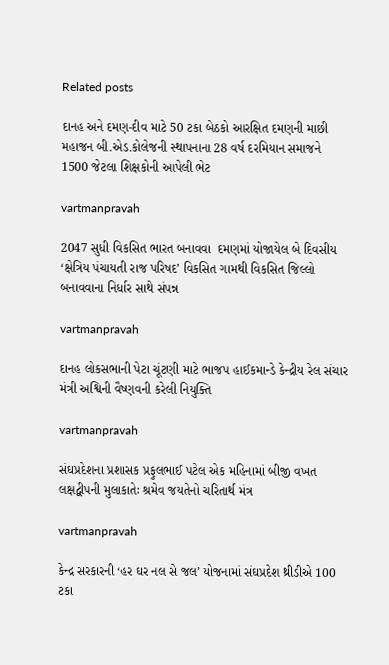Related posts

દાનહ અને દમણ-દીવ માટે 50 ટકા બેઠકો આરક્ષિત દમણની માછી મહાજન બી.એડ.કોલેજની સ્‍થાપનાના 28 વર્ષ દરમિયાન સમાજને 1500 જેટલા શિક્ષકોની આપેલી ભેટ

vartmanpravah

2047 સુધી વિકસિત ભારત બનાવવા  દમણમાં યોજાયેલ બે દિવસીય ‘ક્ષેત્રિય પંચાયતી રાજ પરિષદ’ વિકસિત ગામથી વિકસિત જિલ્લો બનાવવાના નિર્ધાર સાથે સંપન્ન

vartmanpravah

દાનહ લોકસભાની પેટા ચૂંટણી માટે ભાજપ હાઈકમાન્‍ડે કેન્‍દ્રીય રેલ સંચાર મંત્રી અશ્વિની વૈષ્‍ણવની કરેલી નિયુક્‍તિ

vartmanpravah

સંઘપ્રદેશના પ્રશાસક પ્રફુલભાઈ પટેલ એક મહિનામાં બીજી વખત લક્ષદ્વીપની મુલાકાતેઃ શ્રમેવ જયતેનો ચરિતાર્થ મંત્ર

vartmanpravah

કેન્‍દ્ર સરકારની ‘હર ઘર નલ સે જલ’ યોજનામાં સંઘપ્રદેશ થ્રીડીએ 100 ટકા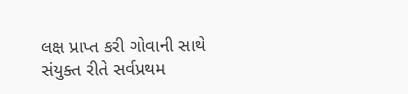લક્ષ પ્રાપ્ત કરી ગોવાની સાથે સંયુક્‍ત રીતે સર્વપ્રથમ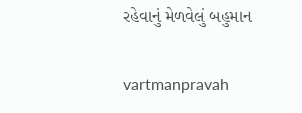રહેવાનું મેળવેલું બહુમાન

vartmanpravah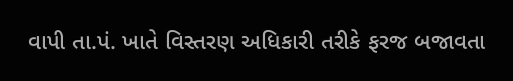વાપી તા.પં. ખાતે વિસ્તરણ અધિકારી તરીકે ફરજ બજાવતા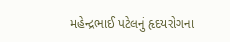મહેન્દ્રભાઈ પટેલનું હૃદયરોગના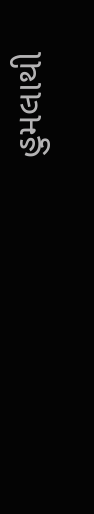હુમલાથી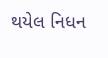થયેલ નિધન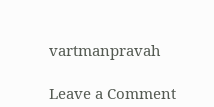vartmanpravah

Leave a Comment